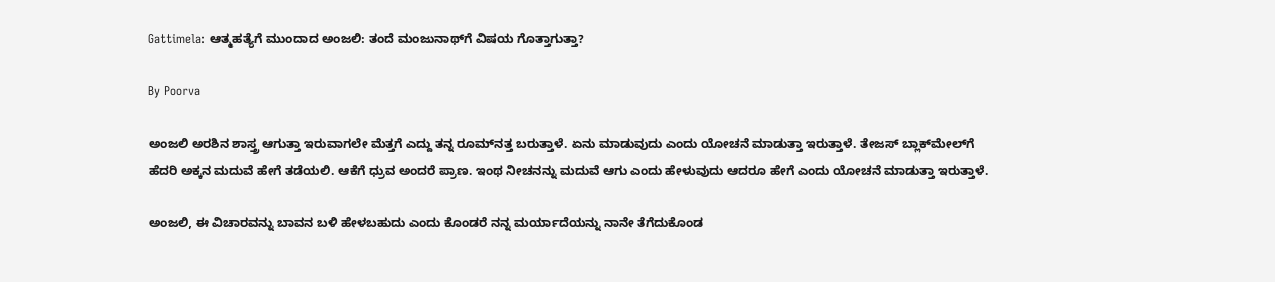Gattimela: ಆತ್ಮಹತ್ಯೆಗೆ ಮುಂದಾದ ಅಂಜಲಿ: ತಂದೆ ಮಂಜುನಾಥ್‌ಗೆ ವಿಷಯ ಗೊತ್ತಾಗುತ್ತಾ?

By Poorva

ಅಂಜಲಿ ಅರಶಿನ ಶಾಸ್ತ್ರ ಆಗುತ್ತಾ ಇರುವಾಗಲೇ ಮೆತ್ತಗೆ ಎದ್ದು ತನ್ನ ರೂಮ್‌ನತ್ತ ಬರುತ್ತಾಳೆ. ಏನು ಮಾಡುವುದು ಎಂದು ಯೋಚನೆ ಮಾಡುತ್ತಾ ಇರುತ್ತಾಳೆ. ತೇಜಸ್ ಬ್ಲಾಕ್‌ಮೇಲ್‌ಗೆ ಹೆದರಿ ಅಕ್ಕನ ಮದುವೆ ಹೇಗೆ ತಡೆಯಲಿ. ಆಕೆಗೆ ಧ್ರುವ ಅಂದರೆ ಪ್ರಾಣ. ಇಂಥ ನೀಚನನ್ನು ಮದುವೆ ಆಗು ಎಂದು ಹೇಳುವುದು ಆದರೂ ಹೇಗೆ ಎಂದು ಯೋಚನೆ ಮಾಡುತ್ತಾ ಇರುತ್ತಾಳೆ.

ಅಂಜಲಿ, ಈ ವಿಚಾರವನ್ನು ಬಾವನ ಬಳಿ ಹೇಳಬಹುದು ಎಂದು ಕೊಂಡರೆ ನನ್ನ ಮರ್ಯಾದೆಯನ್ನು ನಾನೇ ತೆಗೆದುಕೊಂಡ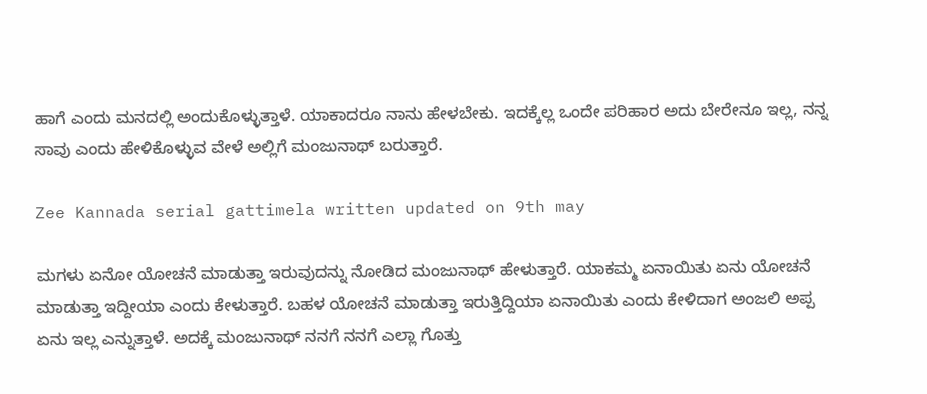ಹಾಗೆ ಎಂದು ಮನದಲ್ಲಿ ಅಂದುಕೊಳ್ಳುತ್ತಾಳೆ. ಯಾಕಾದರೂ ನಾನು ಹೇಳಬೇಕು. ಇದಕ್ಕೆಲ್ಲ ಒಂದೇ ಪರಿಹಾರ ಅದು ಬೇರೇನೂ ಇಲ್ಲ, ನನ್ನ ಸಾವು ಎಂದು ಹೇಳಿಕೊಳ್ಳುವ ವೇಳೆ ಅಲ್ಲಿಗೆ ಮಂಜುನಾಥ್ ಬರುತ್ತಾರೆ.

Zee Kannada serial gattimela written updated on 9th may

ಮಗಳು ಏನೋ ಯೋಚನೆ ಮಾಡುತ್ತಾ ಇರುವುದನ್ನು ನೋಡಿದ ಮಂಜುನಾಥ್ ಹೇಳುತ್ತಾರೆ. ಯಾಕಮ್ಮ ಏನಾಯಿತು ಏನು ಯೋಚನೆ ಮಾಡುತ್ತಾ ಇದ್ದೀಯಾ ಎಂದು ಕೇಳುತ್ತಾರೆ. ಬಹಳ ಯೋಚನೆ ಮಾಡುತ್ತಾ ಇರುತ್ತಿದ್ದಿಯಾ ಏನಾಯಿತು ಎಂದು ಕೇಳಿದಾಗ ಅಂಜಲಿ ಅಪ್ಪ ಏನು ಇಲ್ಲ ಎನ್ನುತ್ತಾಳೆ. ಅದಕ್ಕೆ ಮಂಜುನಾಥ್ ನನಗೆ ನನಗೆ ಎಲ್ಲಾ ಗೊತ್ತು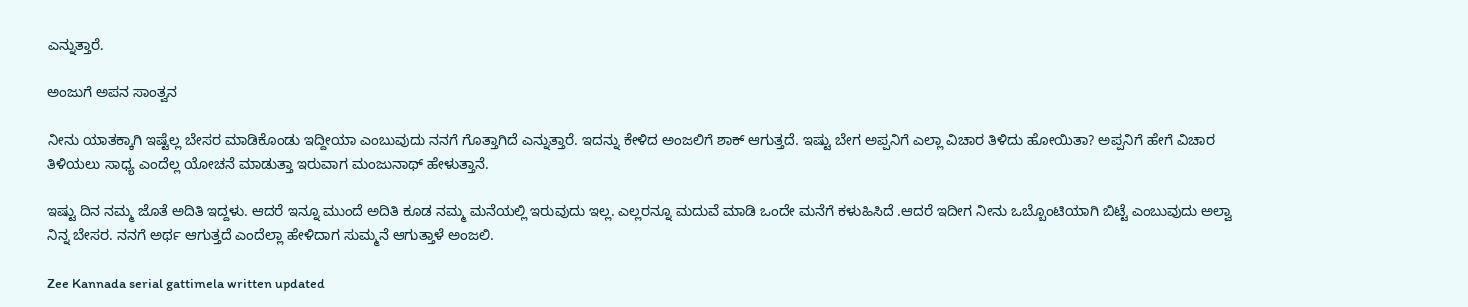ಎನ್ನುತ್ತಾರೆ.

ಅಂಜುಗೆ ಅಪನ ಸಾಂತ್ವನ

ನೀನು ಯಾತಕ್ಕಾಗಿ ಇಷ್ಟೆಲ್ಲ ಬೇಸರ ಮಾಡಿಕೊಂಡು ಇದ್ದೀಯಾ ಎಂಬುವುದು ನನಗೆ ಗೊತ್ತಾಗಿದೆ ಎನ್ನುತ್ತಾರೆ. ಇದನ್ನು ಕೇಳಿದ ಅಂಜಲಿಗೆ ಶಾಕ್ ಆಗುತ್ತದೆ. ಇಷ್ಟು ಬೇಗ ಅಪ್ಪನಿಗೆ ಎಲ್ಲಾ ವಿಚಾರ ತಿಳಿದು ಹೋಯಿತಾ? ಅಪ್ಪನಿಗೆ ಹೇಗೆ ವಿಚಾರ ತಿಳಿಯಲು ಸಾಧ್ಯ ಎಂದೆಲ್ಲ ಯೋಚನೆ ಮಾಡುತ್ತಾ ಇರುವಾಗ ಮಂಜುನಾಥ್ ಹೇಳುತ್ತಾನೆ.

ಇಷ್ಟು ದಿನ ನಮ್ಮ ಜೊತೆ ಅದಿತಿ ಇದ್ದಳು. ಆದರೆ ಇನ್ನೂ ಮುಂದೆ ಅದಿತಿ ಕೂಡ ನಮ್ಮ ಮನೆಯಲ್ಲಿ ಇರುವುದು ಇಲ್ಲ. ಎಲ್ಲರನ್ನೂ ಮದುವೆ ಮಾಡಿ ಒಂದೇ ಮನೆಗೆ ಕಳುಹಿಸಿದೆ .ಆದರೆ ಇದೀಗ ನೀನು ಒಬ್ಬೊಂಟಿಯಾಗಿ ಬಿಟ್ಟೆ ಎಂಬುವುದು ಅಲ್ವಾ ನಿನ್ನ ಬೇಸರ. ನನಗೆ ಅರ್ಥ ಆಗುತ್ತದೆ ಎಂದೆಲ್ಲಾ ಹೇಳಿದಾಗ ಸುಮ್ಮನೆ ಆಗುತ್ತಾಳೆ ಅಂಜಲಿ.

Zee Kannada serial gattimela written updated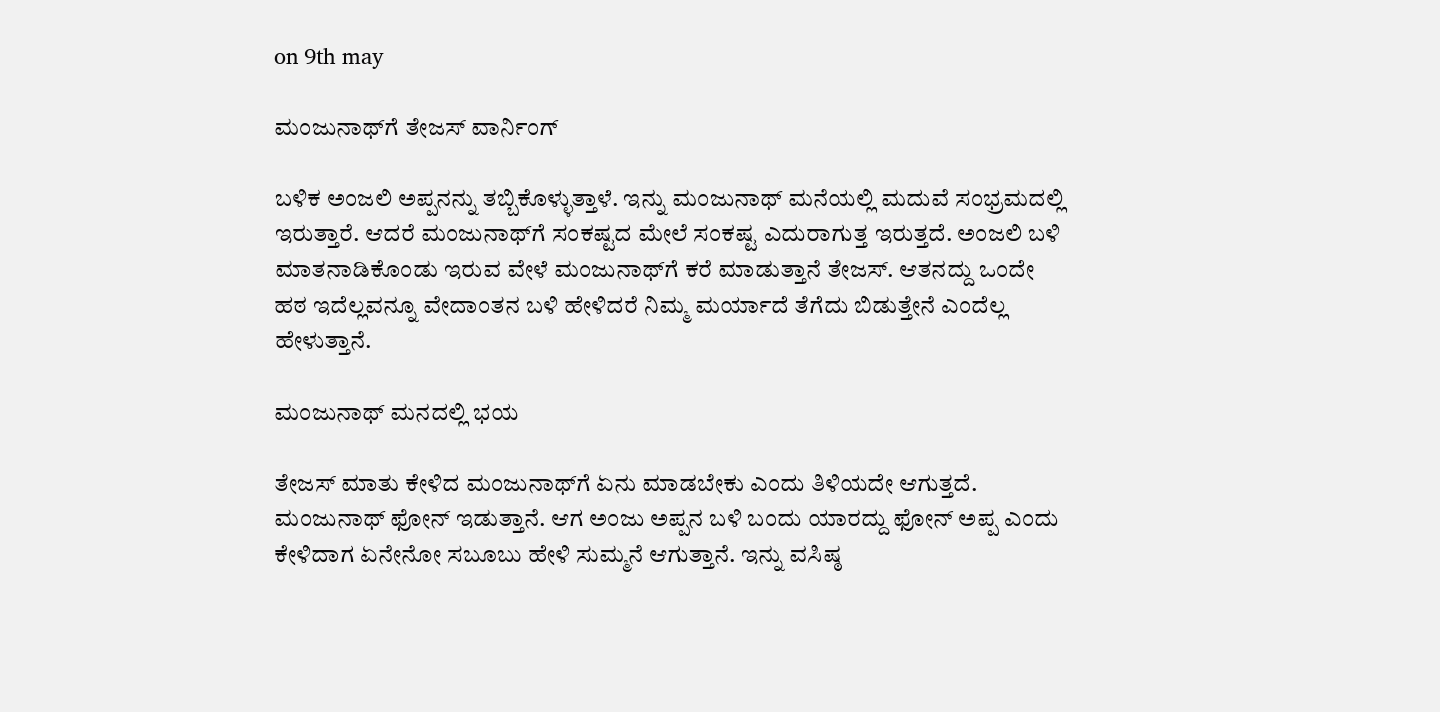on 9th may

ಮಂಜುನಾಥ್‌ಗೆ ತೇಜಸ್ ವಾರ್ನಿಂಗ್

ಬಳಿಕ ಅಂಜಲಿ ಅಪ್ಪನನ್ನು ತಬ್ಬಿಕೊಳ್ಳುತ್ತಾಳೆ. ಇನ್ನು ಮಂಜುನಾಥ್ ಮನೆಯಲ್ಲಿ ಮದುವೆ ಸಂಭ್ರಮದಲ್ಲಿ ಇರುತ್ತಾರೆ. ಆದರೆ ಮಂಜುನಾಥ್‌ಗೆ ಸಂಕಷ್ಟದ ಮೇಲೆ ಸಂಕಷ್ಟ ಎದುರಾಗುತ್ತ ಇರುತ್ತದೆ. ಅಂಜಲಿ ಬಳಿ ಮಾತನಾಡಿಕೊಂಡು ಇರುವ ವೇಳೆ ಮಂಜುನಾಥ್‌ಗೆ ಕರೆ ಮಾಡುತ್ತಾನೆ ತೇಜಸ್. ಆತನದ್ದು ಒಂದೇ ಹಠ ಇದೆಲ್ಲವನ್ನೂ ವೇದಾಂತನ ಬಳಿ ಹೇಳಿದರೆ ನಿಮ್ಮ ಮರ್ಯಾದೆ ತೆಗೆದು ಬಿಡುತ್ತೇನೆ ಎಂದೆಲ್ಲ ಹೇಳುತ್ತಾನೆ.

ಮಂಜುನಾಥ್‌ ಮನದಲ್ಲಿ ಭಯ

ತೇಜಸ್ ಮಾತು ಕೇಳಿದ ಮಂಜುನಾಥ್‌ಗೆ ಏನು ಮಾಡಬೇಕು ಎಂದು ತಿಳಿಯದೇ ಆಗುತ್ತದೆ. ಮಂಜುನಾಥ್ ಫೋನ್ ಇಡುತ್ತಾನೆ. ಆಗ ಅಂಜು ಅಪ್ಪನ ಬಳಿ ಬಂದು ಯಾರದ್ದು ಫೋನ್ ಅಪ್ಪ ಎಂದು ಕೇಳಿದಾಗ ಏನೇನೋ ಸಬೂಬು ಹೇಳಿ ಸುಮ್ಮನೆ ಆಗುತ್ತಾನೆ. ಇನ್ನು ವಸಿಷ್ಠ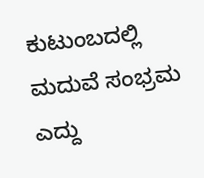ಕುಟುಂಬದಲ್ಲಿ ಮದುವೆ ಸಂಭ್ರಮ ಎದ್ದು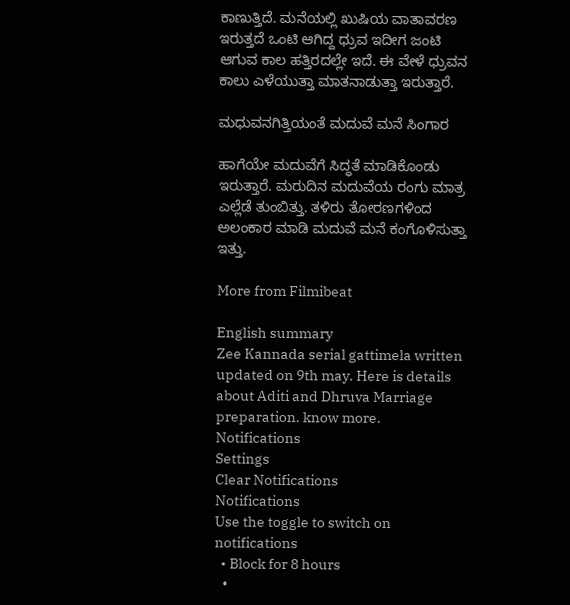ಕಾಣುತ್ತಿದೆ. ಮನೆಯಲ್ಲಿ ಖುಷಿಯ ವಾತಾವರಣ ಇರುತ್ತದೆ ಒಂಟಿ ಆಗಿದ್ದ ಧ್ರುವ ಇದೀಗ ಜಂಟಿ ಆಗುವ ಕಾಲ ಹತ್ತಿರದಲ್ಲೇ ಇದೆ. ಈ ವೇಳೆ ಧ್ರುವನ ಕಾಲು ಎಳೆಯುತ್ತಾ ಮಾತನಾಡುತ್ತಾ ಇರುತ್ತಾರೆ.

ಮಧುವನಗಿತ್ತಿಯಂತೆ ಮದುವೆ ಮನೆ ಸಿಂಗಾರ

ಹಾಗೆಯೇ ಮದುವೆಗೆ ಸಿದ್ಧತೆ ಮಾಡಿಕೊಂಡು ಇರುತ್ತಾರೆ. ಮರುದಿನ ಮದುವೆಯ ರಂಗು ಮಾತ್ರ ಎಲ್ಲೆಡೆ ತುಂಬಿತ್ತು. ತಳಿರು ತೋರಣಗಳಿಂದ ಅಲಂಕಾರ ಮಾಡಿ ಮದುವೆ ಮನೆ ಕಂಗೊಳಿಸುತ್ತಾ ಇತ್ತು.

More from Filmibeat

English summary
Zee Kannada serial gattimela written updated on 9th may. Here is details about Aditi and Dhruva Marriage preparation. know more.
Notifications
Settings
Clear Notifications
Notifications
Use the toggle to switch on notifications
  • Block for 8 hours
  •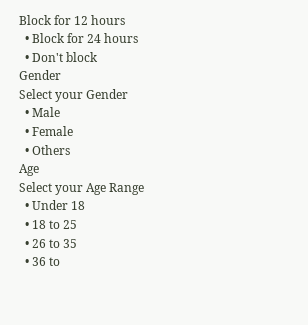Block for 12 hours
  • Block for 24 hours
  • Don't block
Gender
Select your Gender
  • Male
  • Female
  • Others
Age
Select your Age Range
  • Under 18
  • 18 to 25
  • 26 to 35
  • 36 to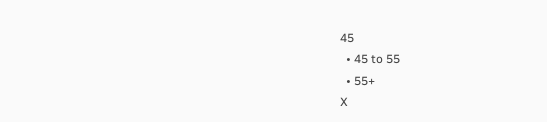45
  • 45 to 55
  • 55+
X